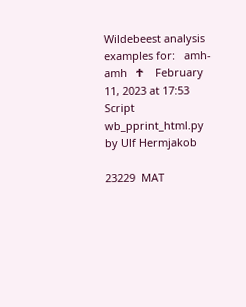Wildebeest analysis examples for:   amh-amh   ተ    February 11, 2023 at 17:53    Script wb_pprint_html.py   by Ulf Hermjakob

23229  MAT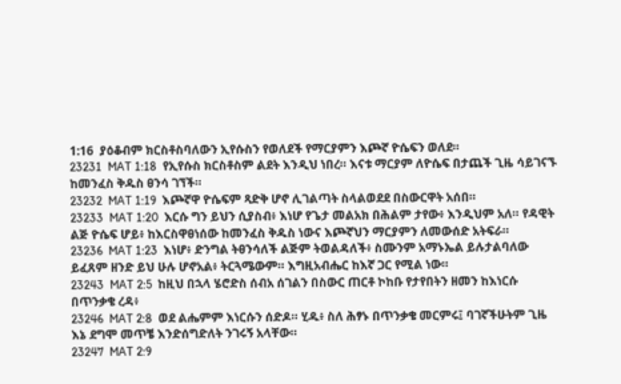1:16  ያዕቆብም ክርስቶስባለውን ኢየሱስን የወለደች የማርያምን እጮኛ ዮሴፍን ወለደ።
23231  MAT 1:18  የኢየሱስ ክርስቶስም ልደት እንዲህ ነበረ። እናቱ ማርያም ለዮሴፍ በታጨች ጊዜ ሳይገናኙ ከመንፈስ ቅዱስ ፀንሳ ገኘች።
23232  MAT 1:19  እጮኛዋ ዮሴፍም ጻድቅ ሆኖ ሊገልጣት ስላልወደደ በስውርዋት አሰበ።
23233  MAT 1:20  እርሱ ግን ይህን ሲያስብ፥ እነሆ የጌታ መልአክ በሕልም ታየው፥ እንዲህም አለ። የዳዊት ልጅ ዮሴፍ ሆይ፥ ከእርስዋፀነሰው ከመንፈስ ቅዱስ ነውና እጮኛህን ማርያምን ለመውሰድ አትፍራ።
23236  MAT 1:23  እነሆ፥ ድንግል ትፀንሳለች ልጅም ትወልዳለች፥ ስሙንም አማኑኤል ይሉታልባለው ይፈጸም ዘንድ ይህ ሁሉ ሆኖአል፥ ትርጓሜውም። እግዚአብሔር ከእኛ ጋር የሚል ነው።
23243  MAT 2:5  ከዚህ በኋላ ሄሮድስ ሰብአ ሰገልን በስውር ጠርቶ ኮከቡ የታየበትን ዘመን ከእነርሱ በጥንቃቄ ረዳ፥
23246  MAT 2:8  ወደ ልሔምም እነርሱን ሰድዶ። ሂዱ፥ ስለ ሕፃኑ በጥንቃቄ መርምሩ፤ ባገኛችሁትም ጊዜ እኔ ደግሞ መጥቼ እንድሰግድለት ንገሩኝ አላቸው።
23247  MAT 2:9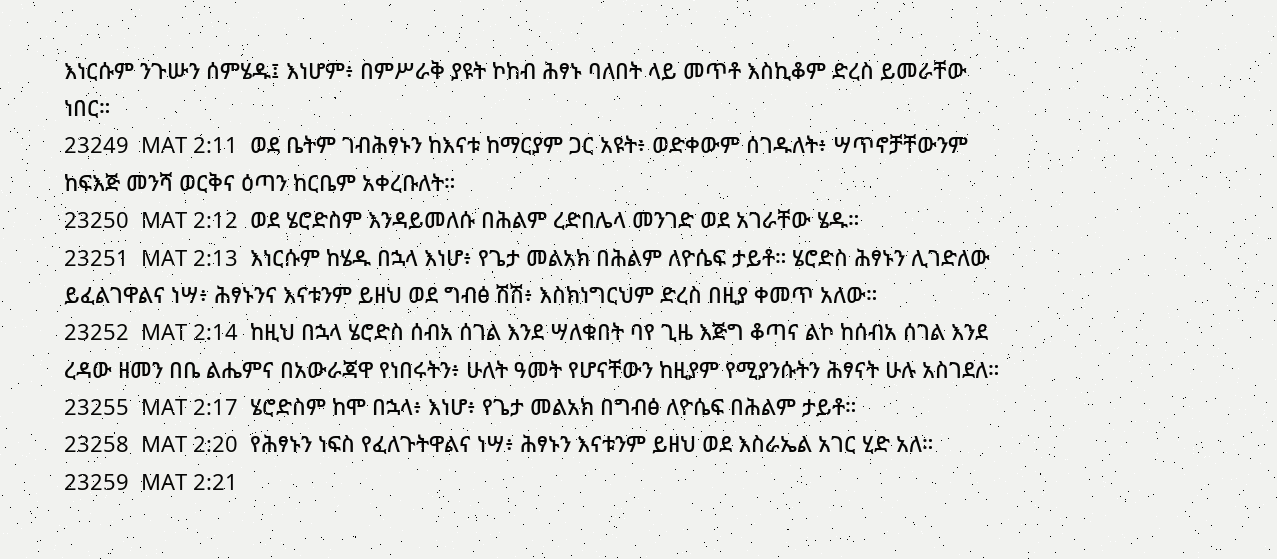እነርሱም ንጉሡን ሰምሄዱ፤ እነሆም፥ በምሥራቅ ያዩት ኮከብ ሕፃኑ ባለበት ላይ መጥቶ እስኪቆም ድረስ ይመራቸው ነበር።
23249  MAT 2:11  ወደ ቤትም ገብሕፃኑን ከእናቱ ከማርያም ጋር አዩት፥ ወድቀውም ሰገዱለት፥ ሣጥኖቻቸውንም ከፍእጅ መንሻ ወርቅና ዕጣን ከርቤም አቀረቡለት።
23250  MAT 2:12  ወደ ሄሮድስም እንዳይመለሱ በሕልም ረድበሌላ መንገድ ወደ አገራቸው ሄዱ።
23251  MAT 2:13  እነርሱም ከሄዱ በኋላ እነሆ፥ የጌታ መልአክ በሕልም ለዮሴፍ ታይቶ። ሄሮድስ ሕፃኑን ሊገድለው ይፈልገዋልና ነሣ፥ ሕፃኑንና እናቱንም ይዘህ ወደ ግብፅ ሽሽ፥ እስክነግርህም ድረስ በዚያ ቀመጥ አለው።
23252  MAT 2:14  ከዚህ በኋላ ሄሮድስ ሰብአ ሰገል እንደ ሣለቁበት ባየ ጊዜ እጅግ ቆጣና ልኮ ከሰብአ ሰገል እንደ ረዳው ዘመን በቤ ልሔምና በአውራጃዋ የነበሩትን፥ ሁለት ዓመት የሆናቸውን ከዚያም የሚያንሱትን ሕፃናት ሁሉ አስገደለ።
23255  MAT 2:17  ሄሮድስም ከሞ በኋላ፥ እነሆ፥ የጌታ መልአክ በግብፅ ለዮሴፍ በሕልም ታይቶ።
23258  MAT 2:20  የሕፃኑን ነፍስ የፈለጉትዋልና ነሣ፥ ሕፃኑን እናቱንም ይዘህ ወደ እስራኤል አገር ሂድ አለ።
23259  MAT 2:21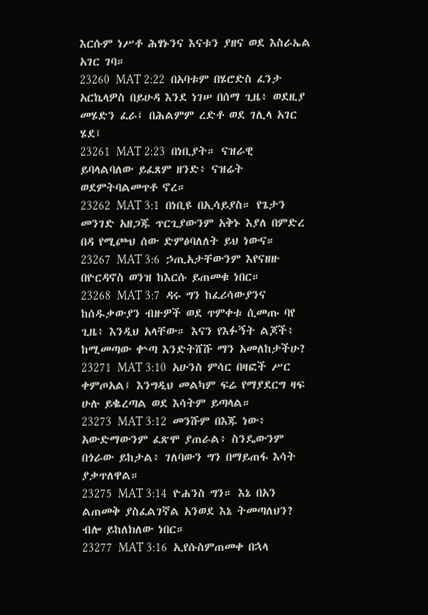እርሱም ነሥቶ ሕፃኑንና እናቱን ያዘና ወደ እስራኤል አገር ገባ።
23260  MAT 2:22  በአባቱም በሄሮድስ ፈንታ አርኬላዎስ በይሁዳ እንደ ነገሠ በሰማ ጊዜ፥ ወደዚያ መሄድን ፈራ፤ በሕልምም ረድቶ ወደ ገሊላ አገር ሄደ፤
23261  MAT 2:23  በነቢያት። ናዝራዊ ይባላልባለው ይፈጸም ዘንድ፥ ናዝሬት ወደምትባልመጥቶ ኖረ።
23262  MAT 3:1  በነቢዩ በኢሳይያስ። የጌታን መንገድ አዘጋጁ ጥርጊያውንም አቅኑ እያለ በምድረ በዳ የሚጮህ ሰው ድምፅባለለት ይህ ነውና።
23267  MAT 3:6  ኃጢአታቸውንም እየናዘዙ በዮርዳኖስ ወንዝ ከእርሱ ይጠመቁ ነበር።
23268  MAT 3:7  ዳሩ ግን ከፈሪሳውያንና ከሰዱቃውያን ብዙዎች ወደ ጥምቀቱ ሲመጡ ባየ ጊዜ፥ እንዲህ አላቸው። እናን የእፉኝት ልጆች፥ ከሚመጣው ቍጣ እንድትሸሹ ማን አመለከታችሁ?
23271  MAT 3:10  አሁንስ ምሳር በዛፎች ሥር ቀምጦአል፤ እንግዲህ መልካም ፍሬ የማያደርግ ዛፍ ሁሉ ይቈረጣል ወደ እሳትም ይጣላል።
23273  MAT 3:12  መንሹም በእጁ ነው፥ አውድማውንም ፈጽሞ ያጠራል፥ ስንዴውንም በጎራው ይከታል፥ ገለባውን ግን በማይጠፋ እሳት ያቃጥለዋል።
23275  MAT 3:14  ዮሐንስ ግን። እኔ በአን ልጠመቅ ያስፈልገኛል አንወደ እኔ ትመጣለህን? ብሎ ይከለክለው ነበር።
23277  MAT 3:16  ኢየሱስምጠመቀ በኋላ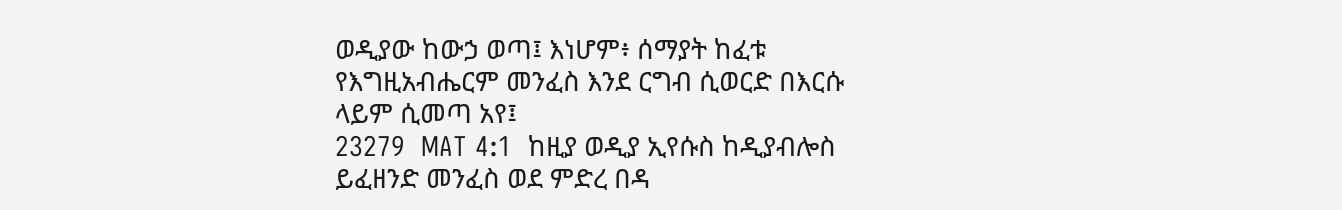ወዲያው ከውኃ ወጣ፤ እነሆም፥ ሰማያት ከፈቱ የእግዚአብሔርም መንፈስ እንደ ርግብ ሲወርድ በእርሱ ላይም ሲመጣ አየ፤
23279  MAT 4:1  ከዚያ ወዲያ ኢየሱስ ከዲያብሎስ ይፈዘንድ መንፈስ ወደ ምድረ በዳ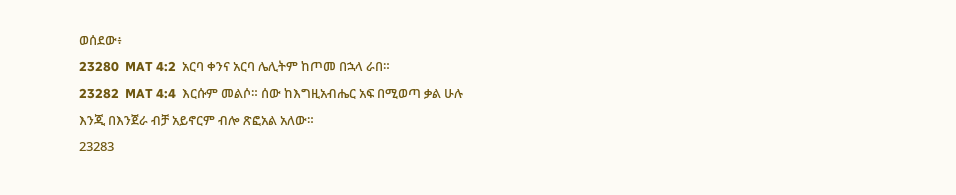ወሰደው፥
23280  MAT 4:2  አርባ ቀንና አርባ ሌሊትም ከጦመ በኋላ ራበ።
23282  MAT 4:4  እርሱም መልሶ። ሰው ከእግዚአብሔር አፍ በሚወጣ ቃል ሁሉ እንጂ በእንጀራ ብቻ አይኖርም ብሎ ጽፎአል አለው።
23283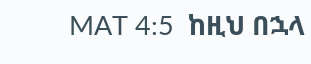MAT 4:5  ከዚህ በኋላ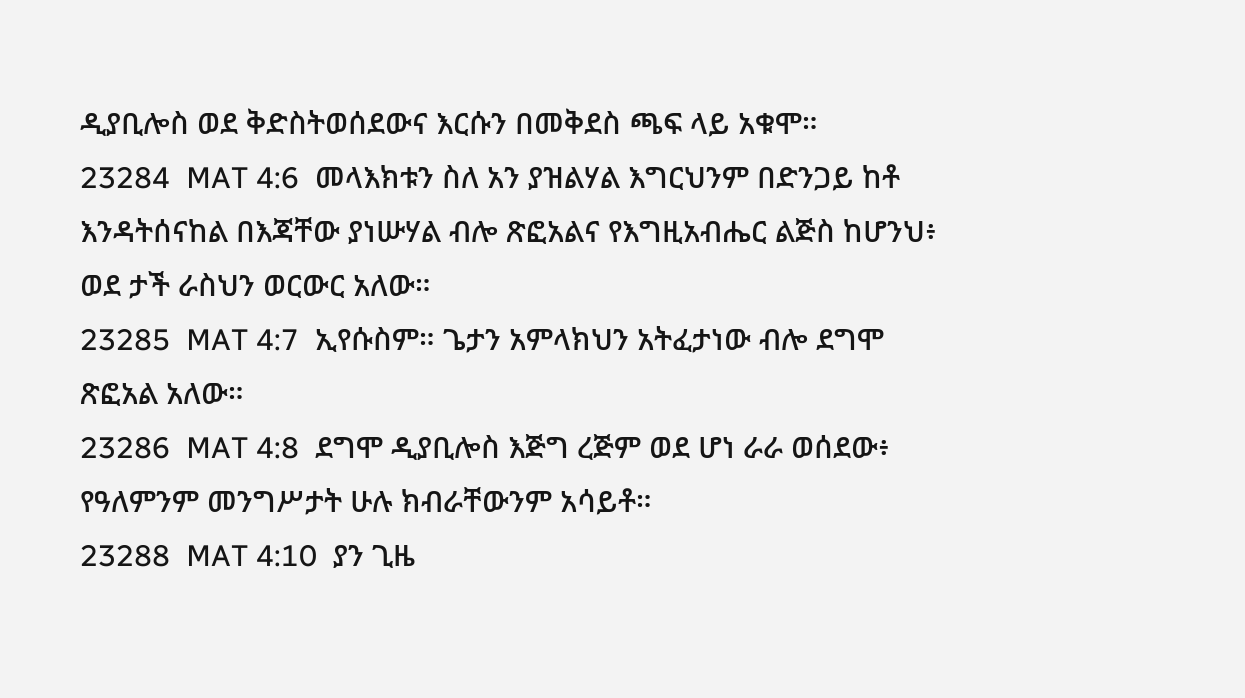ዲያቢሎስ ወደ ቅድስትወሰደውና እርሱን በመቅደስ ጫፍ ላይ አቁሞ።
23284  MAT 4:6  መላእክቱን ስለ አን ያዝልሃል እግርህንም በድንጋይ ከቶ እንዳትሰናከል በእጃቸው ያነሡሃል ብሎ ጽፎአልና የእግዚአብሔር ልጅስ ከሆንህ፥ ወደ ታች ራስህን ወርውር አለው።
23285  MAT 4:7  ኢየሱስም። ጌታን አምላክህን አትፈታነው ብሎ ደግሞ ጽፎአል አለው።
23286  MAT 4:8  ደግሞ ዲያቢሎስ እጅግ ረጅም ወደ ሆነ ራራ ወሰደው፥ የዓለምንም መንግሥታት ሁሉ ክብራቸውንም አሳይቶ።
23288  MAT 4:10  ያን ጊዜ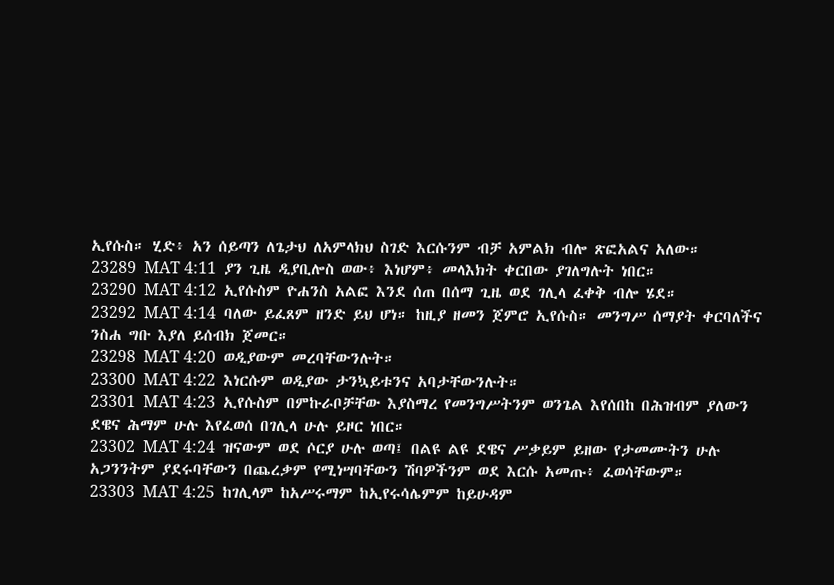ኢየሱስ። ሂድ፥ አን ሰይጣን ለጌታህ ለአምላክህ ስገድ እርሱንም ብቻ አምልክ ብሎ ጽፎአልና አለው።
23289  MAT 4:11  ያን ጊዜ ዲያቢሎስ ወው፥ እነሆም፥ መላእክት ቀርበው ያገለግሉት ነበር።
23290  MAT 4:12  ኢየሱስም ዮሐንስ አልፎ እንደ ሰጠ በሰማ ጊዜ ወደ ገሊላ ፈቀቅ ብሎ ሄደ።
23292  MAT 4:14  ባለው ይፈጸም ዘንድ ይህ ሆነ። ከዚያ ዘመን ጀምሮ ኢየሱስ። መንግሥ ሰማያት ቀርባለችና ንስሐ ግቡ እያለ ይሰብክ ጀመር።
23298  MAT 4:20  ወዲያውም መረባቸውንሉት።
23300  MAT 4:22  እነርሱም ወዲያው ታንኳይቱንና አባታቸውንሉት።
23301  MAT 4:23  ኢየሱስም በምኩራቦቻቸው እያስማረ የመንግሥትንም ወንጌል እየሰበከ በሕዝብም ያለውን ደዌና ሕማም ሁሉ እየፈወሰ በገሊላ ሁሉ ይዞር ነበር።
23302  MAT 4:24  ዝናውም ወደ ሶርያ ሁሉ ወጣ፤ በልዩ ልዩ ደዌና ሥቃይም ይዘው የታመሙትን ሁሉ አጋንንትም ያደሩባቸውን በጨረቃም የሚነሣባቸውን ሽባዎችንም ወደ እርሱ አመጡ፥ ፈወሳቸውም።
23303  MAT 4:25  ከገሊላም ከአሥሩማም ከኢየሩሳሌምም ከይሁዳም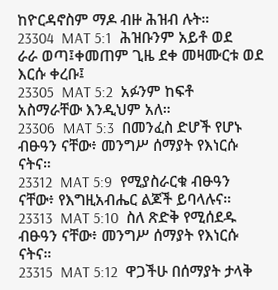ከዮርዳኖስም ማዶ ብዙ ሕዝብ ሉት።
23304  MAT 5:1  ሕዝቡንም አይቶ ወደ ራራ ወጣ፤ቀመጠም ጊዜ ደቀ መዛሙርቱ ወደ እርሱ ቀረቡ፤
23305  MAT 5:2  አፉንም ከፍቶ አስማራቸው እንዲህም አለ።
23306  MAT 5:3  በመንፈስ ድሆች የሆኑ ብፁዓን ናቸው፥ መንግሥ ሰማያት የእነርሱ ናትና።
23312  MAT 5:9  የሚያስራርቁ ብፁዓን ናቸው፥ የእግዚአብሔር ልጆች ይባላሉና።
23313  MAT 5:10  ስለ ጽድቅ የሚሰደዱ ብፁዓን ናቸው፥ መንግሥ ሰማያት የእነርሱ ናትና።
23315  MAT 5:12  ዋጋችሁ በሰማያት ታላቅ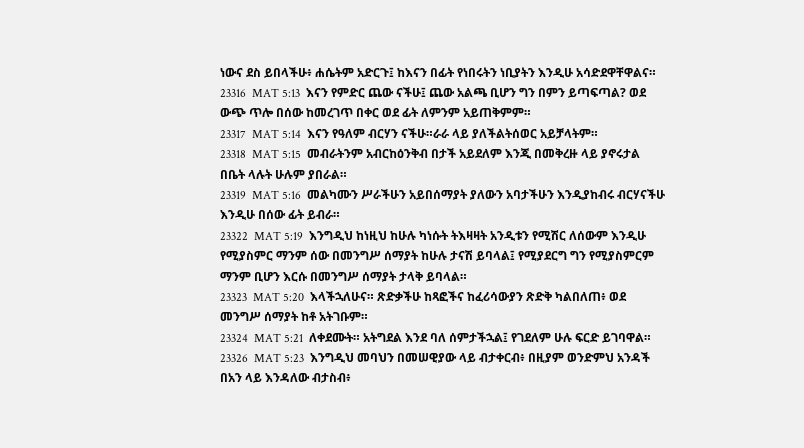ነውና ደስ ይበላችሁ፥ ሐሴትም አድርጉ፤ ከእናን በፊት የነበሩትን ነቢያትን እንዲሁ አሳድደዋቸዋልና።
23316  MAT 5:13  እናን የምድር ጨው ናችሁ፤ ጨው አልጫ ቢሆን ግን በምን ይጣፍጣል? ወደ ውጭ ጥሎ በሰው ከመረገጥ በቀር ወደ ፊት ለምንም አይጠቅምም።
23317  MAT 5:14  እናን የዓለም ብርሃን ናችሁ።ራራ ላይ ያለችልትሰወር አይቻላትም።
23318  MAT 5:15  መብራትንም አብርከዕንቅብ በታች አይደለም እንጂ በመቅረዙ ላይ ያኖሩታል በቤት ላሉት ሁሉም ያበራል።
23319  MAT 5:16  መልካሙን ሥራችሁን አይበሰማያት ያለውን አባታችሁን እንዲያከብሩ ብርሃናችሁ እንዲሁ በሰው ፊት ይብራ።
23322  MAT 5:19  እንግዲህ ከነዚህ ከሁሉ ካነሱት ትእዛዛት አንዲቱን የሚሽር ለሰውም እንዲሁ የሚያስምር ማንም ሰው በመንግሥ ሰማያት ከሁሉ ታናሽ ይባላል፤ የሚያደርግ ግን የሚያስምርም ማንም ቢሆን እርሱ በመንግሥ ሰማያት ታላቅ ይባላል።
23323  MAT 5:20  እላችኋለሁና። ጽድቃችሁ ከጻፎችና ከፈሪሳውያን ጽድቅ ካልበለጠ፥ ወደ መንግሥ ሰማያት ከቶ አትገቡም።
23324  MAT 5:21  ለቀደሙት። አትግደል እንደ ባለ ሰምታችኋል፤ የገደለም ሁሉ ፍርድ ይገባዋል።
23326  MAT 5:23  እንግዲህ መባህን በመሠዊያው ላይ ብታቀርብ፥ በዚያም ወንድምህ አንዳች በአን ላይ እንዳለው ብታስብ፥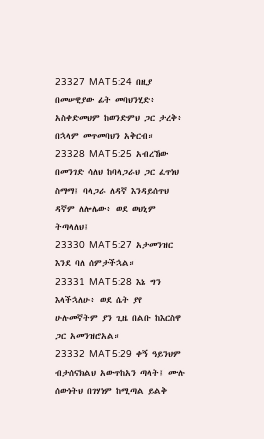23327  MAT 5:24  በዚያ በመሠዊያው ፊት መባህንሂድ፥ አስቀድመህም ከወንድምህ ጋር ታረቅ፥ በኋላም መጥመባህን አቅርብ።
23328  MAT 5:25  አብረኸው በመንገድ ሳለህ ከባላጋራህ ጋር ፈጥነህ ስማማ፤ ባላጋራ ለዳኛ እንዳይሰጥህ ዳኛም ለሎሌው፥ ወደ ወህኒም ትጣላለህ፤
23330  MAT 5:27  አታመንዝር እንደ ባለ ሰምታችኋል።
23331  MAT 5:28  እኔ ግን እላችኋለሁ፥ ወደ ሴት ያየ ሁሉመኛትም ያን ጊዜ በልቡ ከእርስዋ ጋር አመንዝሮአል።
23332  MAT 5:29  ቀኝ ዓይንህም ብታሰናክልህ አውጥከአን ጣላት፤ ሙሉ ሰውነትህ በገሃነም ከሚጣል ይልቅ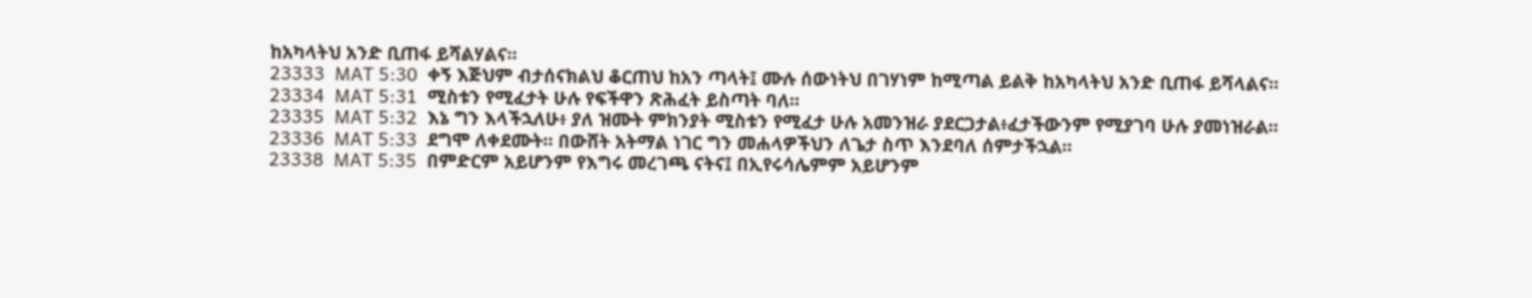ከአካላትህ አንድ ቢጠፋ ይሻልሃልና።
23333  MAT 5:30  ቀኝ እጅህም ብታሰናክልህ ቆርጠህ ከአን ጣላት፤ ሙሉ ሰውነትህ በገሃነም ከሚጣል ይልቅ ከአካላትህ አንድ ቢጠፋ ይሻላልና።
23334  MAT 5:31  ሚስቱን የሚፈታት ሁሉ የፍችዋን ጽሕፈት ይስጣት ባለ።
23335  MAT 5:32  እኔ ግን እላችኋለሁ፥ ያለ ዝሙት ምክንያት ሚስቱን የሚፈታ ሁሉ አመንዝራ ያደርጋታል፥ፈታችውንም የሚያገባ ሁሉ ያመነዝራል።
23336  MAT 5:33  ደግሞ ለቀደሙት። በውሸት አትማል ነገር ግን መሐላዎችህን ለጌታ ስጥ እንደባለ ሰምታችኋል።
23338  MAT 5:35  በምድርም አይሆንም የእግሩ መረገጫ ናትና፤ በኢየሩሳሌምም አይሆንም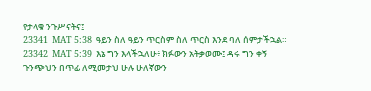የታላቁ ንጉሥናትና፤
23341  MAT 5:38  ዓይን ስለ ዓይን ጥርስም ስለ ጥርስ እንደ ባለ ሰምታችኋል።
23342  MAT 5:39  እኔ ግን እላችኋለሁ፥ ክፉውን አትቃወሙ፤ ዳሩ ግን ቀኝ ጉንጭህን በጥፊ ለሚመታህ ሁሉ ሁለኛውን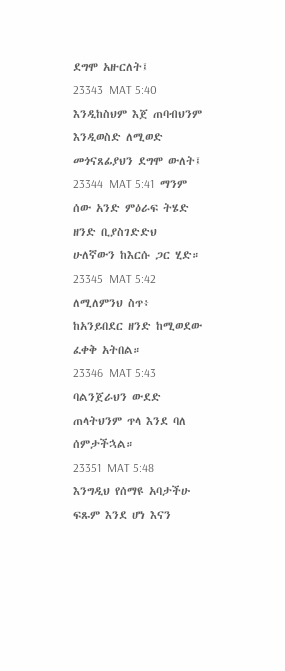ደግሞ አዙርለት፤
23343  MAT 5:40  እንዲከስህም እጀ ጠባብህንም እንዲወስድ ለሚወድ መጎናጸፊያህን ደግሞ ውለት፤
23344  MAT 5:41  ማንም ሰው አንድ ምዕራፍ ትሄድ ዘንድ ቢያስገድድህ ሁለኛውን ከእርሱ ጋር ሂድ።
23345  MAT 5:42  ለሚለምንህ ስጥ፥ ከአንይበደር ዘንድ ከሚወደው ፈቀቅ አትበል።
23346  MAT 5:43  ባልንጀራህን ውደድ ጠላትህንም ጥላ እንደ ባለ ሰምታችኋል።
23351  MAT 5:48  እንግዲህ የሰማዩ አባታችሁ ፍጹም እንደ ሆነ እናን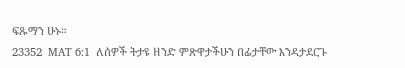ፍጹማን ሁኑ።
23352  MAT 6:1  ለሰዎች ትታዩ ዘንድ ምጽዋታችሁን በፊታቸው እንዳታደርጉ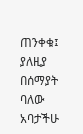ጠንቀቁ፤ ያለዚያ በሰማያት ባለው አባታችሁ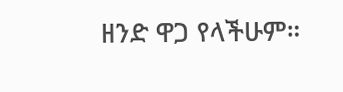ዘንድ ዋጋ የላችሁም።